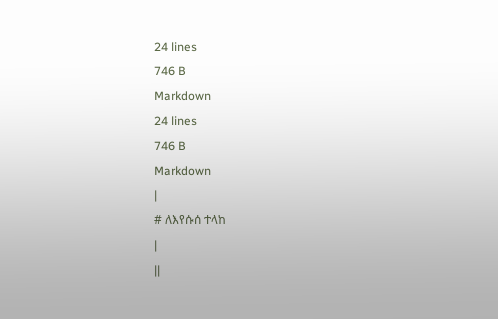24 lines
746 B
Markdown
24 lines
746 B
Markdown
|
# ለእየሱሰ ተላከ
|
||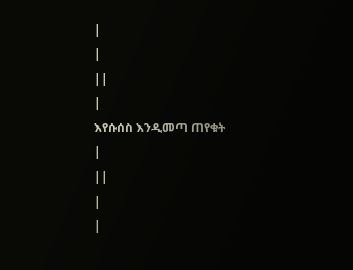|
|
||
|
እየሱሰስ እንዲመጣ ጠየቁት
|
||
|
|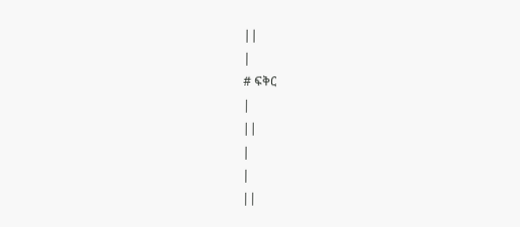||
|
# ፍቅር
|
||
|
|
||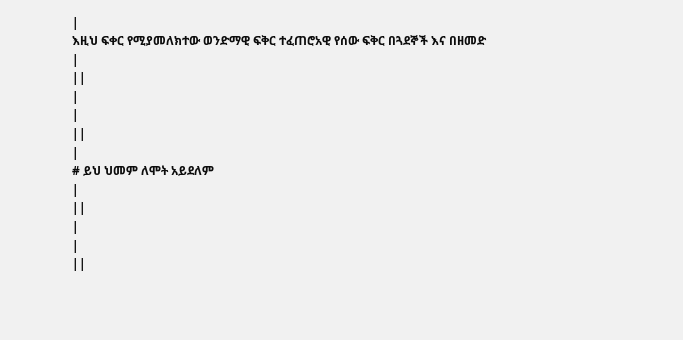|
እዚህ ፍቀር የሚያመለክተው ወንድማዊ ፍቅር ተፈጠሮአዊ የሰው ፍቅር በጓደኞች እና በዘመድ
|
||
|
|
||
|
# ይህ ህመም ለሞት አይደለም
|
||
|
|
||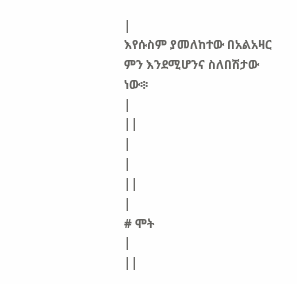|
እየሱስም ያመለከተው በአልአዛር ምን እንደሚሆንና ስለበሽታው ነው፨
|
||
|
|
||
|
# ሞት
|
||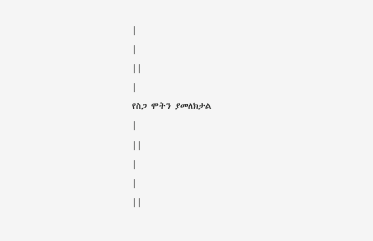|
|
||
|
የስጋ ሞትን ያመለክታል
|
||
|
|
||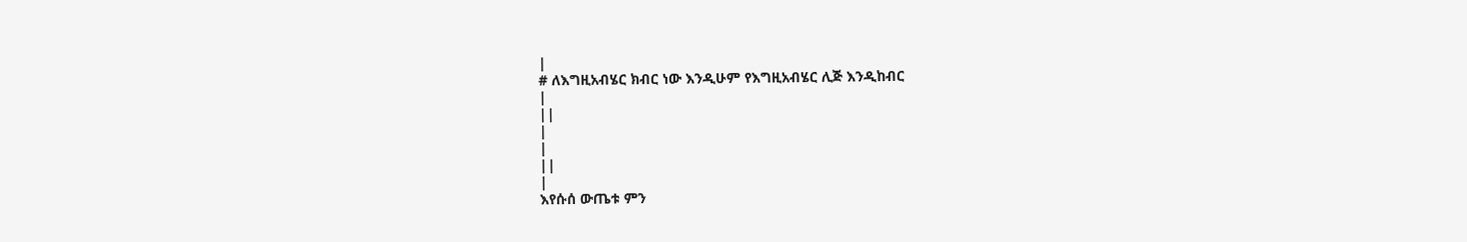|
# ለእግዚአብሄር ክብር ነው እንዲሁም የእግዚአብሄር ሊጅ እንዲከብር
|
||
|
|
||
|
እየሱሰ ውጤቱ ምን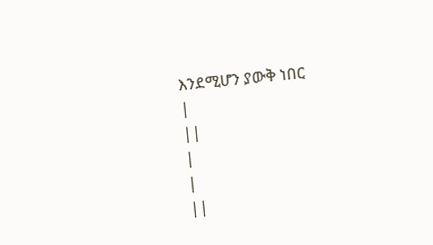እንደሚሆን ያውቅ ነበር
|
||
|
|
||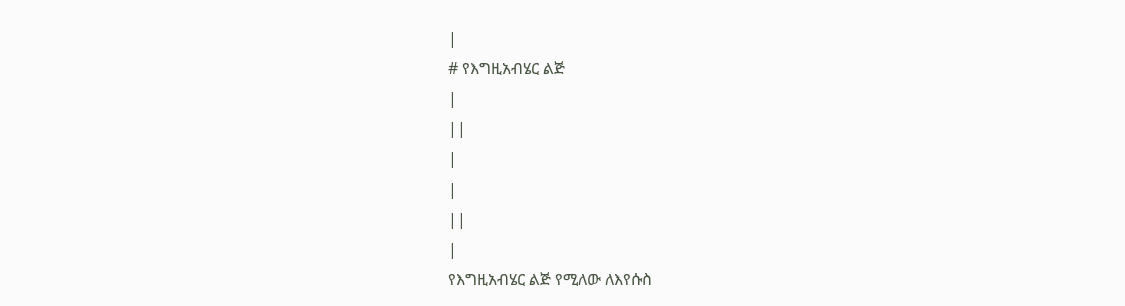|
# የእግዚአብሄር ልጅ
|
||
|
|
||
|
የእግዚአብሄር ልጅ የሚለው ለእየሱስ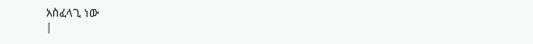አስፈላጊ ነው
|